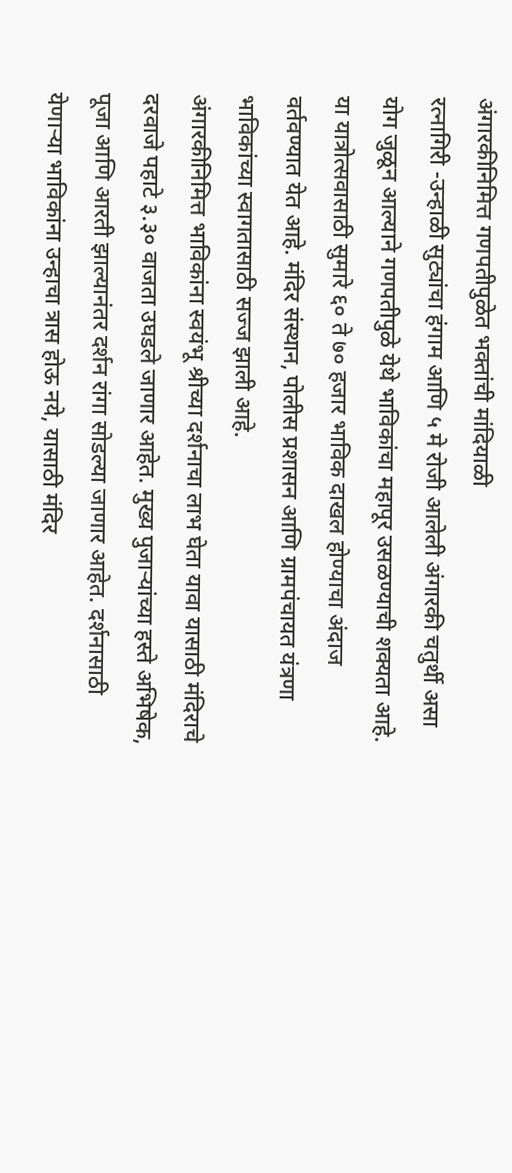अंगारकीनिमित्त गणपतीपुळेत भक्तांची मांदियाळी
रत्नागिरी -उन्हाळी सुट्यांचा हंगाम आणि ५ मे रोजी आलेली अंगारकी चतुर्थी असा योग जुळून आल्याने गणपतीपुळे येथे भाविकांचा महापूर उसळण्याची शक्यता आहे.
या यात्रोत्सवासाठी सुमारे ६० ते ७० हजार भाविक दाखल होण्याचा अंदाज वर्तवण्यात येत आहे. मंदिर संस्थान, पोलीस प्रशासन आणि ग्रामपंचायत यंत्रणा भाविकांच्या स्वागतासाठी सज्ज झाली आहे.
अंगारकीनिमित्त भाविकांना स्वयंभू श्रीच्या दर्शनाचा लाभ घेता यावा यासाठी मंदिराचे दरवाजे पहाटे ३.३० वाजता उघडले जाणार आहेत. मुख्य पुजाऱ्यांच्या हस्ते अभिषेक, पूजा आणि आरती झाल्यानंतर दर्शन रांगा सोडल्या जाणार आहेत. दर्शनासाठी येणाऱ्या भाविकांना उन्हाचा त्रास होऊ नये, यासाठी मंदिर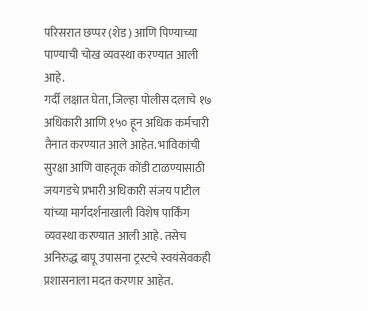परिसरात छप्पर (शेड) आणि पिण्याच्या पाण्याची चोख व्यवस्था करण्यात आली आहे.
गर्दी लक्षात घेता, जिल्हा पोलीस दलाचे १७ अधिकारी आणि १५० हून अधिक कर्मचारी तैनात करण्यात आले आहेत. भाविकांची सुरक्षा आणि वाहतूक कोंडी टाळण्यासाठी जयगडचे प्रभारी अधिकारी संजय पाटील यांच्या मार्गदर्शनाखाली विशेष पार्किंग व्यवस्था करण्यात आली आहे. तसेच अनिरुद्ध बापू उपासना ट्रस्टचे स्वयंसेवकही प्रशासनाला मदत करणार आहेत.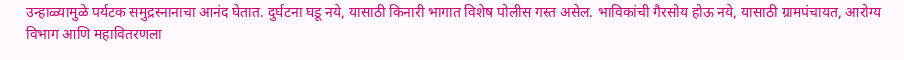उन्हाळ्यामुळे पर्यटक समुद्रस्नानाचा आनंद घेतात. दुर्घटना घडू नये, यासाठी किनारी भागात विशेष पोलीस गस्त असेल. भाविकांची गैरसोय होऊ नये, यासाठी ग्रामपंचायत, आरोग्य विभाग आणि महावितरणला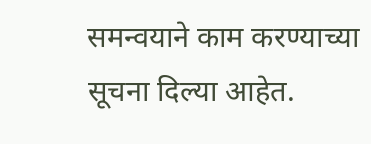समन्वयाने काम करण्याच्या सूचना दिल्या आहेत.